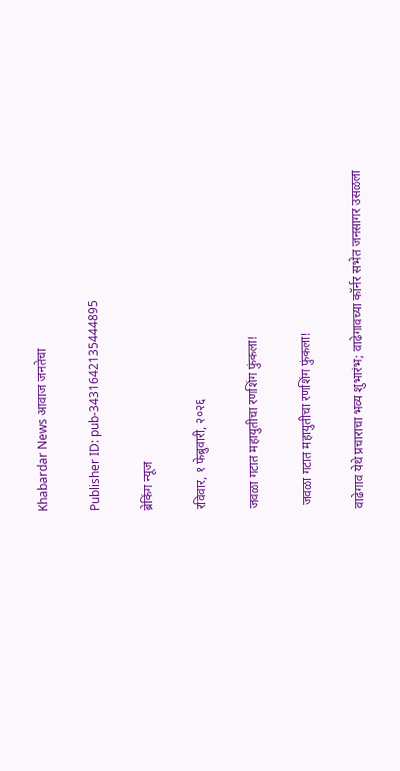Khabardar News आवाज जनतेचा

Publisher ID: pub-3431642135444895

ब्रेकिंग न्यूज

रविवार, १ फेब्रुवारी, २०२६

जवळा गटात महायुतीचा रणशिंग फुंकला!

 जवळा गटात महायुतीचा रणशिंग फुंकला!

वाढेगाव येथे प्रचाराचा भव्य शुभारंभ; वाढेगावच्या कॉर्नर सभेत जनसागर उसळला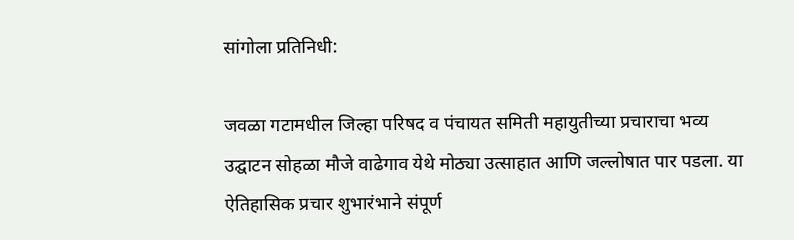सांगोला प्रतिनिधी:

जवळा गटामधील जिल्हा परिषद व पंचायत समिती महायुतीच्या प्रचाराचा भव्य उद्घाटन सोहळा मौजे वाढेगाव येथे मोठ्या उत्साहात आणि जल्लोषात पार पडला. या ऐतिहासिक प्रचार शुभारंभाने संपूर्ण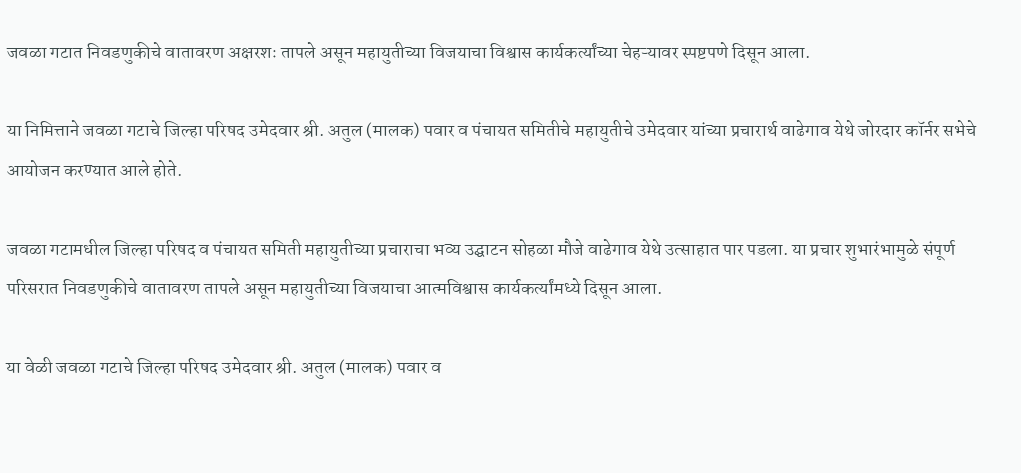जवळा गटात निवडणुकीचे वातावरण अक्षरशः तापले असून महायुतीच्या विजयाचा विश्वास कार्यकर्त्यांच्या चेहऱ्यावर स्पष्टपणे दिसून आला.

या निमित्ताने जवळा गटाचे जिल्हा परिषद उमेदवार श्री. अतुल (मालक) पवार व पंचायत समितीचे महायुतीचे उमेदवार यांच्या प्रचारार्थ वाढेगाव येथे जोरदार कॉर्नर सभेचे आयोजन करण्यात आले होते.

जवळा गटामधील जिल्हा परिषद व पंचायत समिती महायुतीच्या प्रचाराचा भव्य उद्घाटन सोहळा मौजे वाढेगाव येथे उत्साहात पार पडला. या प्रचार शुभारंभामुळे संपूर्ण परिसरात निवडणुकीचे वातावरण तापले असून महायुतीच्या विजयाचा आत्मविश्वास कार्यकर्त्यांमध्ये दिसून आला.

या वेळी जवळा गटाचे जिल्हा परिषद उमेदवार श्री. अतुल (मालक) पवार व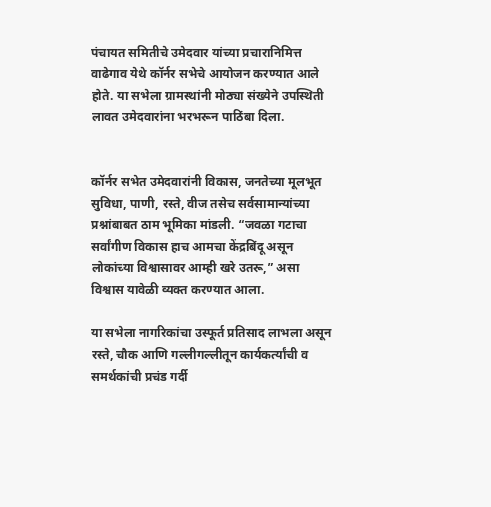पंचायत समितीचे उमेदवार यांच्या प्रचारानिमित्त वाढेगाव येथे कॉर्नर सभेचे आयोजन करण्यात आले होते. या सभेला ग्रामस्थांनी मोठ्या संख्येने उपस्थिती लावत उमेदवारांना भरभरून पाठिंबा दिला.


कॉर्नर सभेत उमेदवारांनी विकास, जनतेच्या मूलभूत सुविधा, पाणी, रस्ते, वीज तसेच सर्वसामान्यांच्या प्रश्नांबाबत ठाम भूमिका मांडली. “जवळा गटाचा सर्वांगीण विकास हाच आमचा केंद्रबिंदू असून लोकांच्या विश्वासावर आम्ही खरे उतरू,” असा विश्वास यावेळी व्यक्त करण्यात आला.

या सभेला नागरिकांचा उस्फूर्त प्रतिसाद लाभला असून रस्ते, चौक आणि गल्लीगल्लीतून कार्यकर्त्यांची व समर्थकांची प्रचंड गर्दी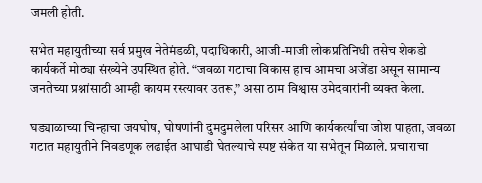जमली होती.

सभेत महायुतीच्या सर्व प्रमुख नेतेमंडळी, पदाधिकारी, आजी-माजी लोकप्रतिनिधी तसेच शेकडो कार्यकर्ते मोठ्या संख्येने उपस्थित होते. “जवळा गटाचा विकास हाच आमचा अजेंडा असून सामान्य जनतेच्या प्रश्नांसाठी आम्ही कायम रस्त्यावर उतरू,” असा ठाम विश्वास उमेदवारांनी व्यक्त केला.

घड्याळाच्या चिन्हाचा जयघोष, घोषणांनी दुमदुमलेला परिसर आणि कार्यकर्त्यांचा जोश पाहता, जवळा गटात महायुतीने निवडणूक लढाईत आघाडी घेतल्याचे स्पष्ट संकेत या सभेतून मिळाले. प्रचाराचा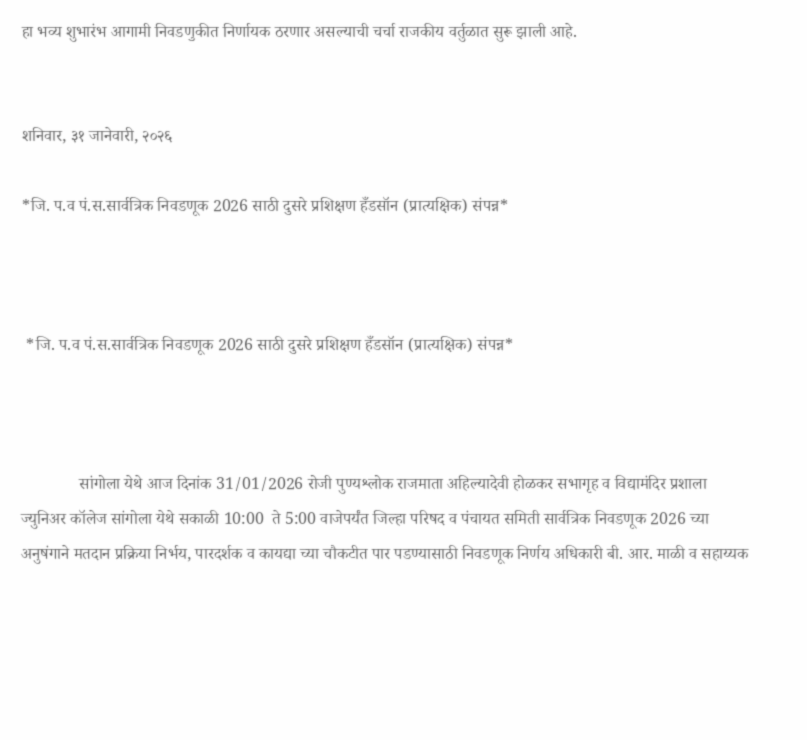हा भव्य शुभारंभ आगामी निवडणुकीत निर्णायक ठरणार असल्याची चर्चा राजकीय वर्तुळात सुरू झाली आहे.


शनिवार, ३१ जानेवारी, २०२६

*जि. प.व पं.स.सार्वत्रिक निवडणूक 2026 साठी दुसरे प्रशिक्षण हँडसॉन (प्रात्यक्षिक) संपन्न*



 *जि. प.व पं.स.सार्वत्रिक निवडणूक 2026 साठी दुसरे प्रशिक्षण हँडसॉन (प्रात्यक्षिक) संपन्न*



              सांगोला येथे आज दिनांक 31/01/2026 रोजी पुण्यश्लोक राजमाता अहिल्यादेवी होळकर सभागृह व विद्यामंदिर प्रशाला ज्युनिअर कॉलेज सांगोला येथे सकाळी 10:00  ते 5:00 वाजेपर्यंत जिल्हा परिषद व पंचायत समिती सार्वत्रिक निवडणूक 2026 च्या अनुषंगाने मतदान प्रक्रिया निर्भय, पारदर्शक व कायद्या च्या चौकटीत पार पडण्यासाठी निवडणूक निर्णय अधिकारी बी. आर. माळी व सहाय्यक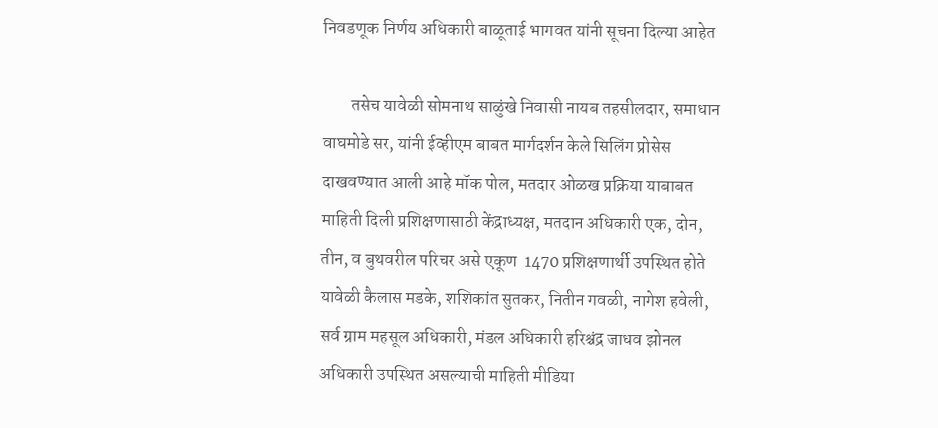निवडणूक निर्णय अधिकारी बाळूताई भागवत यांनी सूचना दिल्या आहेत

        तसेच यावेळी सोमनाथ साळुंखे निवासी नायब तहसीलदार, समाधान वाघमोडे सर, यांनी ईव्हीएम बाबत मार्गदर्शन केले सिलिंग प्रोसेस दाखवण्यात आली आहे मॉक पोल, मतदार ओळख प्रक्रिया याबाबत माहिती दिली प्रशिक्षणासाठी केंद्राध्यक्ष, मतदान अधिकारी एक, दोन, तीन, व बुथवरील परिचर असे एकूण  1470 प्रशिक्षणार्थी उपस्थित होते यावेळी कैलास मडके, शशिकांत सुतकर, नितीन गवळी, नागेश हवेली, सर्व ग्राम महसूल अधिकारी, मंडल अधिकारी हरिश्चंद्र जाधव झोनल अधिकारी उपस्थित असल्याची माहिती मीडिया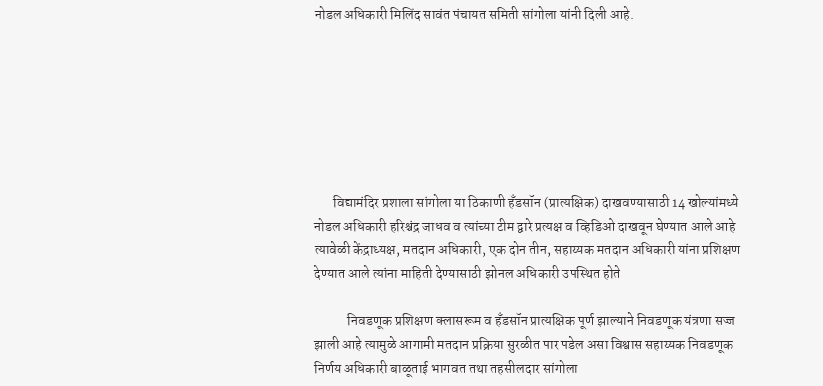नोडल अधिकारी मिलिंद सावंत पंचायत समिती सांगोला यांनी दिली आहे.







       विद्यामंदिर प्रशाला सांगोला या ठिकाणी हँडसॉन (प्रात्यक्षिक) दाखवण्यासाठी 14 खोल्यांमध्ये नोडल अधिकारी हरिश्चंद्र जाधव व त्यांच्या टीम द्वारे प्रत्यक्ष व व्हिडिओ दाखवून घेण्यात आले आहे त्यावेळी केंद्राध्यक्ष, मतदान अधिकारी, एक दोन तीन, सहाय्यक मतदान अधिकारी यांना प्रशिक्षण देण्यात आले त्यांना माहिती देण्यासाठी झोनल अधिकारी उपस्थित होते

            निवडणूक प्रशिक्षण क्लासरूम व हँडसॉन प्रात्यक्षिक पूर्ण झाल्याने निवडणूक यंत्रणा सज्ज झाली आहे त्यामुळे आगामी मतदान प्रक्रिया सुरळीत पार पडेल असा विश्वास सहाय्यक निवडणूक निर्णय अधिकारी बाळूताई भागवत तथा तहसीलदार सांगोला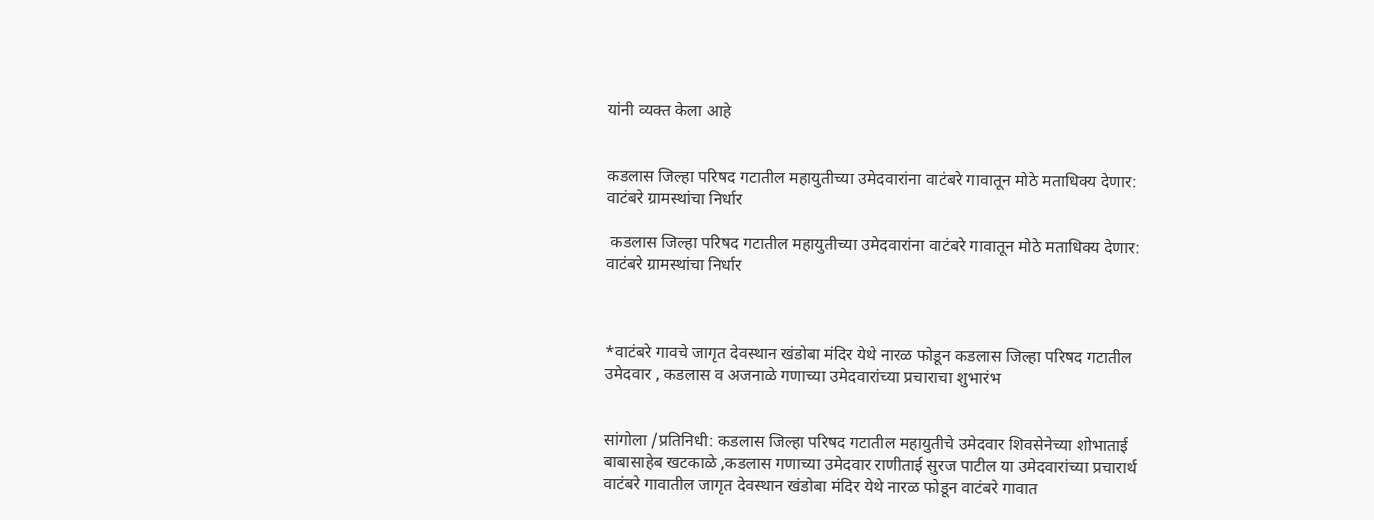यांनी व्यक्त केला आहे


कडलास जिल्हा परिषद गटातील महायुतीच्या उमेदवारांना वाटंबरे गावातून मोठे मताधिक्य देणार: वाटंबरे ग्रामस्थांचा निर्धार

 कडलास जिल्हा परिषद गटातील महायुतीच्या उमेदवारांना वाटंबरे गावातून मोठे मताधिक्य देणार: वाटंबरे ग्रामस्थांचा निर्धार



*वाटंबरे गावचे जागृत देवस्थान खंडोबा मंदिर येथे नारळ फोडून कडलास जिल्हा परिषद गटातील उमेदवार , कडलास व अजनाळे गणाच्या उमेदवारांच्या प्रचाराचा शुभारंभ


सांगोला /प्रतिनिधी: कडलास जिल्हा परिषद गटातील महायुतीचे उमेदवार शिवसेनेच्या शोभाताई बाबासाहेब खटकाळे ,कडलास गणाच्या उमेदवार राणीताई सुरज पाटील या उमेदवारांच्या प्रचारार्थ वाटंबरे गावातील जागृत देवस्थान खंडोबा मंदिर येथे नारळ फोडून वाटंबरे गावात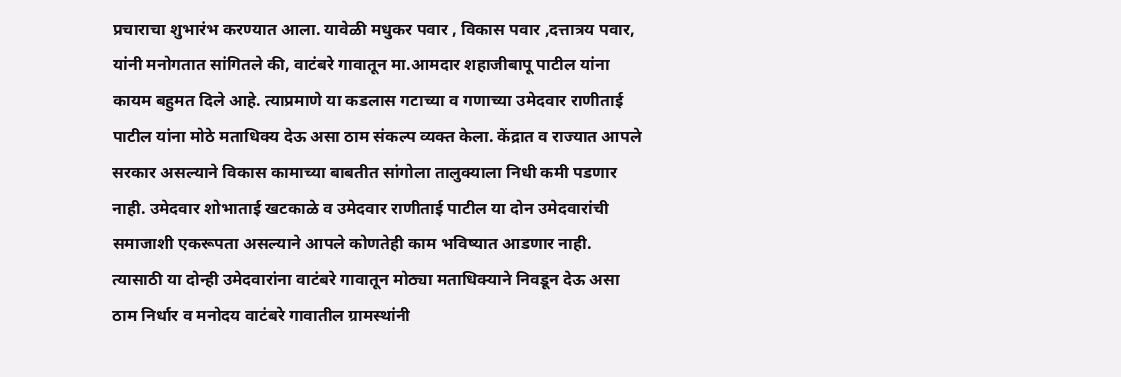प्रचाराचा शुभारंभ करण्यात आला. यावेळी मधुकर पवार , विकास पवार ,दत्तात्रय पवार, यांनी मनोगतात सांगितले की, वाटंबरे गावातून मा.आमदार शहाजीबापू पाटील यांना कायम बहुमत दिले आहे. त्याप्रमाणे या कडलास गटाच्या व गणाच्या उमेदवार राणीताई पाटील यांना मोठे मताधिक्य देऊ असा ठाम संकल्प व्यक्त केला. केंद्रात व राज्यात आपले सरकार असल्याने विकास कामाच्या बाबतीत सांगोला तालुक्याला निधी कमी पडणार नाही. उमेदवार शोभाताई खटकाळे व उमेदवार राणीताई पाटील या दोन उमेदवारांची समाजाशी एकरूपता असल्याने आपले कोणतेही काम भविष्यात आडणार नाही. त्यासाठी या दोन्ही उमेदवारांना वाटंबरे गावातून मोठ्या मताधिक्याने निवडून देऊ असा ठाम निर्धार व मनोदय वाटंबरे गावातील ग्रामस्थांनी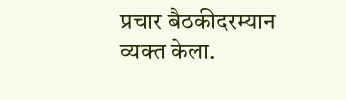प्रचार बैठकीदरम्यान व्यक्त केला.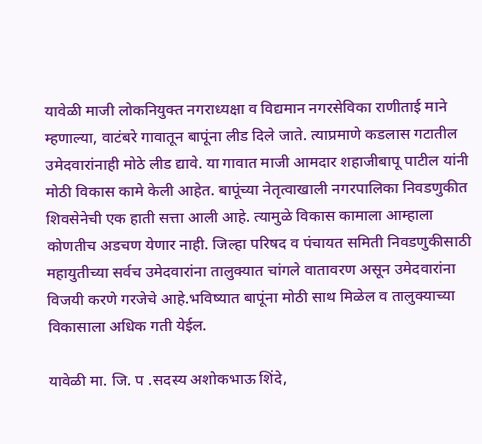यावेळी माजी लोकनियुक्त नगराध्यक्षा व विद्यमान नगरसेविका राणीताई माने म्हणाल्या, वाटंबरे गावातून बापूंना लीड दिले जाते. त्याप्रमाणे कडलास गटातील उमेदवारांनाही मोठे लीड द्यावे. या गावात माजी आमदार शहाजीबापू पाटील यांनी मोठी विकास कामे केली आहेत. बापूंच्या नेतृत्वाखाली नगरपालिका निवडणुकीत शिवसेनेची एक हाती सत्ता आली आहे. त्यामुळे विकास कामाला आम्हाला कोणतीच अडचण येणार नाही. जिल्हा परिषद व पंचायत समिती निवडणुकीसाठी महायुतीच्या सर्वच उमेदवारांना तालुक्यात चांगले वातावरण असून उमेदवारांना विजयी करणे गरजेचे आहे.भविष्यात बापूंना मोठी साथ मिळेल व तालुक्याच्या विकासाला अधिक गती येईल.

यावेळी मा. जि. प .सदस्य अशोकभाऊ शिंदे,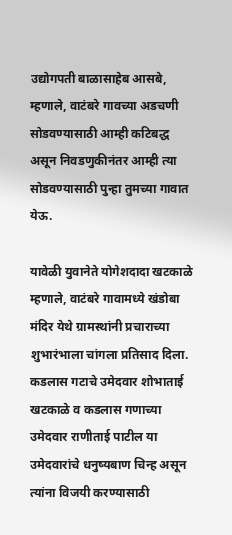उद्योगपती बाळासाहेब आसबे, म्हणाले, वाटंबरे गावच्या अडचणी सोडवण्यासाठी आम्ही कटिबद्ध असून निवडणुकीनंतर आम्ही त्या सोडवण्यासाठी पुन्हा तुमच्या गावात येऊ.

यावेळी युवानेते योगेशदादा खटकाळे म्हणाले, वाटंबरे गावामध्ये खंडोबा मंदिर येथे ग्रामस्थांनी प्रचाराच्या शुभारंभाला चांगला प्रतिसाद दिला. कडलास गटाचे उमेदवार शोभाताई खटकाळे व कडलास गणाच्या उमेदवार राणीताई पाटील या उमेदवारांचे धनुष्यबाण चिन्ह असून त्यांना विजयी करण्यासाठी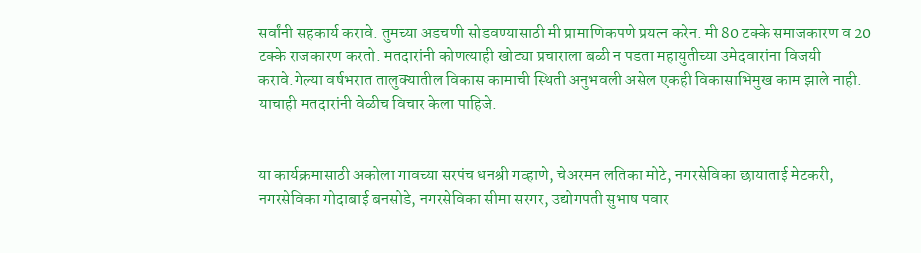सर्वांनी सहकार्य करावे. तुमच्या अडचणी सोडवण्यासाठी मी प्रामाणिकपणे प्रयत्न करेन. मी 80 टक्के समाजकारण व 20 टक्के राजकारण करतो. मतदारांनी कोणत्याही खोट्या प्रचाराला बळी न पडता महायुतीच्या उमेदवारांना विजयी करावे.गेल्या वर्षभरात तालुक्यातील विकास कामाची स्थिती अनुभवली असेल एकही विकासाभिमुख काम झाले नाही. याचाही मतदारांनी वेळीच विचार केला पाहिजे.


या कार्यक्रमासाठी अकोला गावच्या सरपंच धनश्री गव्हाणे, चेअरमन लतिका मोटे, नगरसेविका छायाताई मेटकरी, नगरसेविका गोदाबाई बनसोडे, नगरसेविका सीमा सरगर, उद्योगपती सुभाष पवार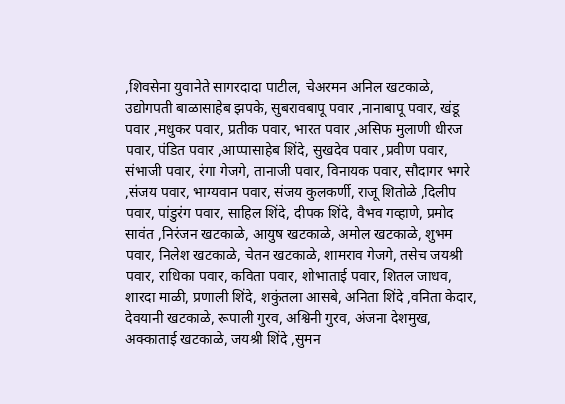,शिवसेना युवानेते सागरदादा पाटील, चेअरमन अनिल खटकाळे, उद्योगपती बाळासाहेब झपके, सुबरावबापू पवार ,नानाबापू पवार, खंडू पवार ,मधुकर पवार, प्रतीक पवार, भारत पवार ,असिफ मुलाणी धीरज पवार, पंडित पवार ,आप्पासाहेब शिंदे, सुखदेव पवार ,प्रवीण पवार, संभाजी पवार, रंगा गेजगे, तानाजी पवार, विनायक पवार, सौदागर भगरे ,संजय पवार, भाग्यवान पवार, संजय कुलकर्णी, राजू शितोळे ,दिलीप पवार, पांडुरंग पवार, साहिल शिंदे, दीपक शिंदे, वैभव गव्हाणे, प्रमोद सावंत ,निरंजन खटकाळे, आयुष खटकाळे, अमोल खटकाळे, शुभम पवार, निलेश खटकाळे, चेतन खटकाळे, शामराव गेजगे, तसेच जयश्री पवार, राधिका पवार, कविता पवार, शोभाताई पवार, शितल जाधव, शारदा माळी, प्रणाली शिंदे, शकुंतला आसबे, अनिता शिंदे ,वनिता केदार, देवयानी खटकाळे, रूपाली गुरव, अश्विनी गुरव, अंजना देशमुख, अक्काताई खटकाळे, जयश्री शिंदे ,सुमन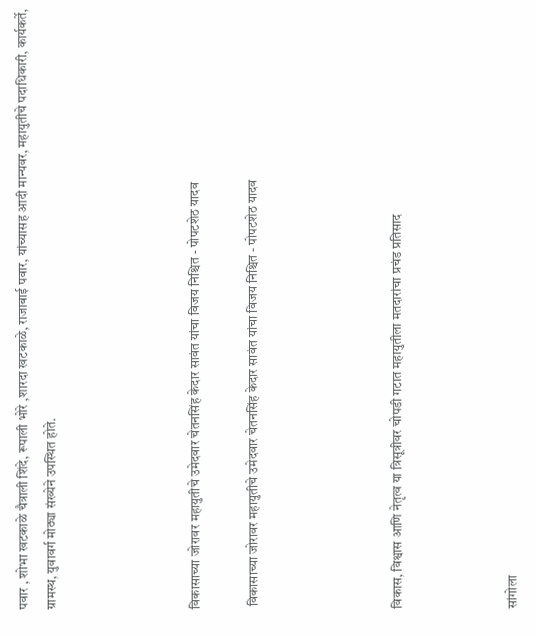पवार , शोभा खटकाळे चैत्राली शिंदे, रूपाली भोरे ,शारदा खटकाळे, राजाबाई पवार, यांच्यासह आदी मान्यवर, महायुतीचे पदाधिकारी, कार्यकर्ते, ग्रामस्थ, युवावर्ग मोठ्या संख्येने उपस्थित होते.




विकासाच्या जोरावर महायुतीचे उमेदवार चेतनसिंह केदार सावंत यांचा विजय निश्चित - पोपटशेठ यादव

 विकासाच्या जोरावर महायुतीचे उमेदवार चेतनसिंह केदार सावंत यांचा विजय निश्चित - पोपटशेठ यादव




विकास, विश्वास आणि नेतृत्व या त्रिसूत्रीवर चोपडी गटात महायुतीला मतदारांचा प्रचंड प्रतिसाद



सांगोला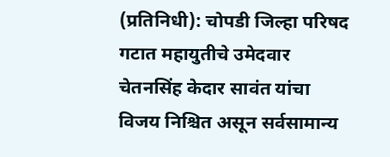(प्रतिनिधी): चोपडी जिल्हा परिषद गटात महायुतीचे उमेदवार चेतनसिंह केदार सावंत यांचा विजय निश्चित असून सर्वसामान्य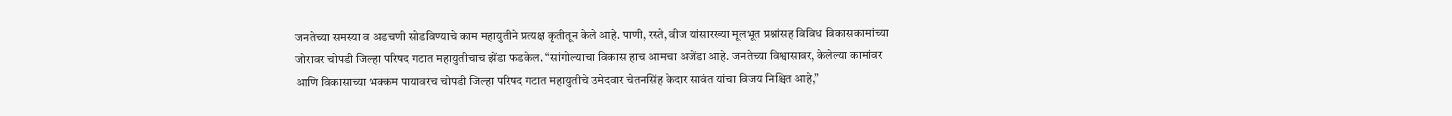जनतेच्या समस्या व अडचणी सोडविण्याचे काम महायुतीने प्रत्यक्ष कृतीतून केले आहे. पाणी, रस्ते, वीज यांसारख्या मूलभूत प्रश्नांसह विविध विकासकामांच्या जोरावर चोपडी जिल्हा परिषद गटात महायुतीचाच झेंडा फडकेल. “सांगोल्याचा विकास हाच आमचा अजेंडा आहे. जनतेच्या विश्वासावर, केलेल्या कामांवर आणि विकासाच्या भक्कम पायावरच चोपडी जिल्हा परिषद गटात महायुतीचे उमेदवार चेतनसिंह केदार सावंत यांचा विजय निश्चित आहे,”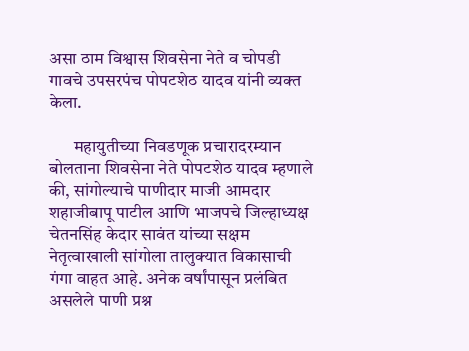असा ठाम विश्वास शिवसेना नेते व चोपडी गावचे उपसरपंच पोपटशेठ यादव यांनी व्यक्त केला.

       महायुतीच्या निवडणूक प्रचारादरम्यान बोलताना शिवसेना नेते पोपटशेठ यादव म्हणाले की, सांगोल्याचे पाणीदार माजी आमदार शहाजीबापू पाटील आणि भाजपचे जिल्हाध्यक्ष चेतनसिंह केदार सावंत यांच्या सक्षम नेतृत्वाखाली सांगोला तालुक्यात विकासाची गंगा वाहत आहे. अनेक वर्षांपासून प्रलंबित असलेले पाणी प्रश्न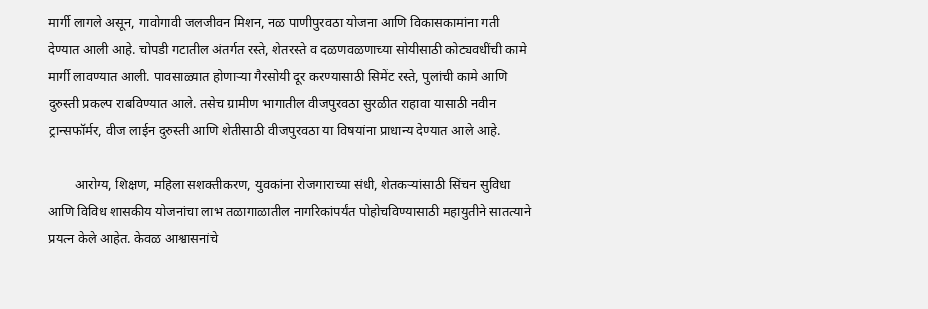मार्गी लागले असून, गावोगावी जलजीवन मिशन, नळ पाणीपुरवठा योजना आणि विकासकामांना गती देण्यात आली आहे. चोपडी गटातील अंतर्गत रस्ते, शेतरस्ते व दळणवळणाच्या सोयीसाठी कोट्यवधींची कामे मार्गी लावण्यात आली. पावसाळ्यात होणाऱ्या गैरसोयी दूर करण्यासाठी सिमेंट रस्ते, पुलांची कामे आणि दुरुस्ती प्रकल्प राबविण्यात आले. तसेच ग्रामीण भागातील वीजपुरवठा सुरळीत राहावा यासाठी नवीन ट्रान्सफॉर्मर, वीज लाईन दुरुस्ती आणि शेतीसाठी वीजपुरवठा या विषयांना प्राधान्य देण्यात आले आहे.

        आरोग्य, शिक्षण, महिला सशक्तीकरण, युवकांना रोजगाराच्या संधी, शेतकऱ्यांसाठी सिंचन सुविधा आणि विविध शासकीय योजनांचा लाभ तळागाळातील नागरिकांपर्यंत पोहोचविण्यासाठी महायुतीने सातत्याने प्रयत्न केले आहेत. केवळ आश्वासनांचे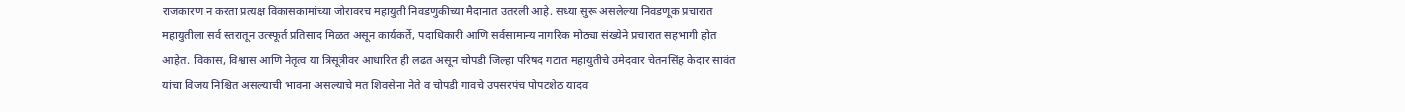राजकारण न करता प्रत्यक्ष विकासकामांच्या जोरावरच महायुती निवडणुकीच्या मैदानात उतरली आहे. सध्या सुरू असलेल्या निवडणूक प्रचारात महायुतीला सर्व स्तरातून उत्स्फूर्त प्रतिसाद मिळत असून कार्यकर्ते, पदाधिकारी आणि सर्वसामान्य नागरिक मोठ्या संख्येने प्रचारात सहभागी होत आहेत. विकास, विश्वास आणि नेतृत्व या त्रिसूत्रीवर आधारित ही लढत असून चोपडी जिल्हा परिषद गटात महायुतीचे उमेदवार चेतनसिंह केदार सावंत यांचा विजय निश्चित असल्याची भावना असल्याचे मत शिवसेना नेते व चोपडी गावचे उपसरपंच पोपटशेठ यादव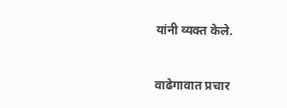यांनी व्यक्त केले.


वाढेगावात प्रचार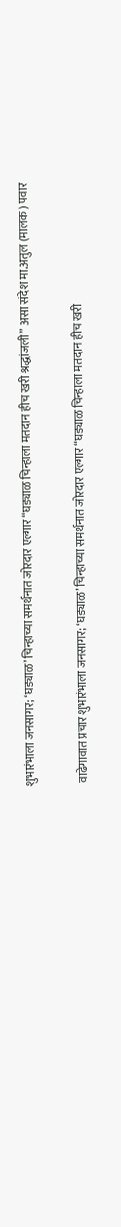शुभारंभाला जनसागर; ‘घड्याळ’ चिन्हाच्या समर्थनात जोरदार एल्गार “घड्याळ चिन्हाला मतदान हीच खरी श्रद्धांजली” असा संदेश मा.अतुल (मालक) पवार

 वाढेगावात प्रचार शुभारंभाला जनसागर; ‘घड्याळ’ चिन्हाच्या समर्थनात जोरदार एल्गार “घड्याळ चिन्हाला मतदान हीच खरी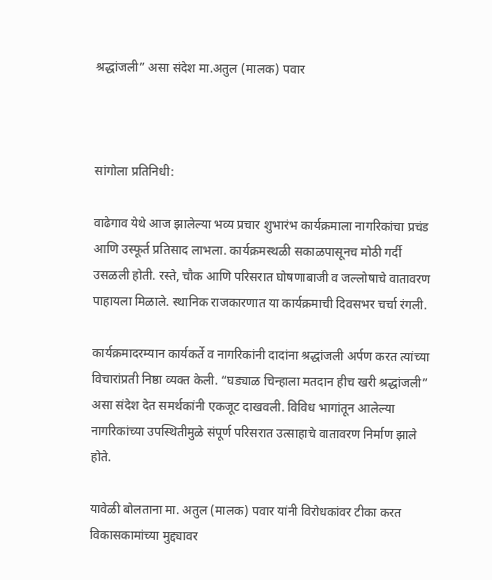श्रद्धांजली” असा संदेश मा.अतुल (मालक) पवार



सांगोला प्रतिनिधी:

वाढेगाव येथे आज झालेल्या भव्य प्रचार शुभारंभ कार्यक्रमाला नागरिकांचा प्रचंड आणि उस्फूर्त प्रतिसाद लाभला. कार्यक्रमस्थळी सकाळपासूनच मोठी गर्दी उसळली होती. रस्ते, चौक आणि परिसरात घोषणाबाजी व जल्लोषाचे वातावरण पाहायला मिळाले. स्थानिक राजकारणात या कार्यक्रमाची दिवसभर चर्चा रंगली.

कार्यक्रमादरम्यान कार्यकर्ते व नागरिकांनी दादांना श्रद्धांजली अर्पण करत त्यांच्या विचारांप्रती निष्ठा व्यक्त केली. “घड्याळ चिन्हाला मतदान हीच खरी श्रद्धांजली” असा संदेश देत समर्थकांनी एकजूट दाखवली. विविध भागांतून आलेल्या नागरिकांच्या उपस्थितीमुळे संपूर्ण परिसरात उत्साहाचे वातावरण निर्माण झाले होते.

यावेळी बोलताना मा. अतुल (मालक) पवार यांनी विरोधकांवर टीका करत विकासकामांच्या मुद्द्यावर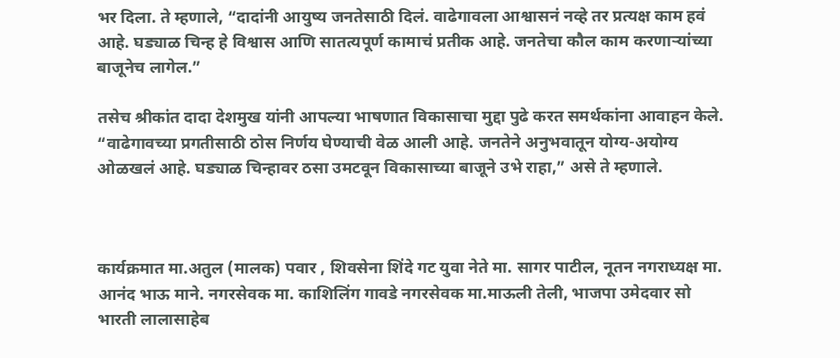भर दिला. ते म्हणाले, “दादांनी आयुष्य जनतेसाठी दिलं. वाढेगावला आश्वासनं नव्हे तर प्रत्यक्ष काम हवं आहे. घड्याळ चिन्ह हे विश्वास आणि सातत्यपूर्ण कामाचं प्रतीक आहे. जनतेचा कौल काम करणाऱ्यांच्या बाजूनेच लागेल.”

तसेच श्रीकांत दादा देशमुख यांनी आपल्या भाषणात विकासाचा मुद्दा पुढे करत समर्थकांना आवाहन केले. “वाढेगावच्या प्रगतीसाठी ठोस निर्णय घेण्याची वेळ आली आहे. जनतेने अनुभवातून योग्य-अयोग्य ओळखलं आहे. घड्याळ चिन्हावर ठसा उमटवून विकासाच्या बाजूने उभे राहा,” असे ते म्हणाले.



कार्यक्रमात मा.अतुल (मालक) पवार , शिवसेना शिंदे गट युवा नेते मा. सागर पाटील, नूतन नगराध्यक्ष मा. आनंद भाऊ माने. नगरसेवक मा. काशिलिंग गावडे नगरसेवक मा.माऊली तेली, भाजपा उमेदवार सो भारती लालासाहेब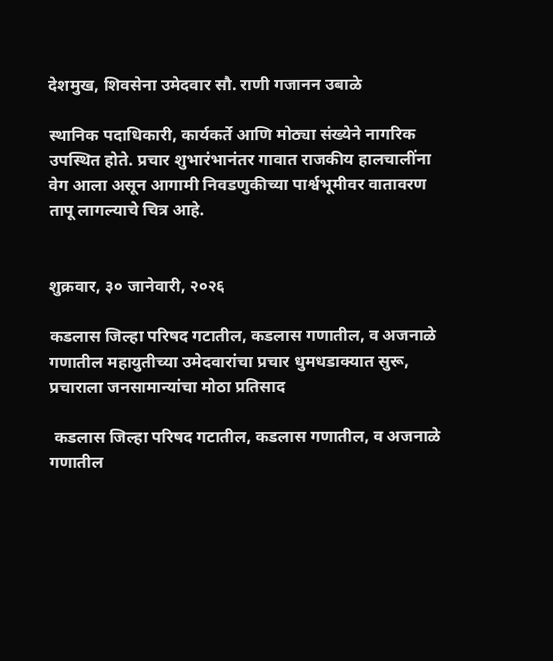देशमुख, शिवसेना उमेदवार सौ. राणी गजानन उबाळे

स्थानिक पदाधिकारी, कार्यकर्ते आणि मोठ्या संख्येने नागरिक उपस्थित होते. प्रचार शुभारंभानंतर गावात राजकीय हालचालींना वेग आला असून आगामी निवडणुकीच्या पार्श्वभूमीवर वातावरण तापू लागल्याचे चित्र आहे.


शुक्रवार, ३० जानेवारी, २०२६

कडलास जिल्हा परिषद गटातील, कडलास गणातील, व अजनाळे गणातील महायुतीच्या उमेदवारांचा प्रचार धुमधडाक्यात सुरू, प्रचाराला जनसामान्यांचा मोठा प्रतिसाद

 कडलास जिल्हा परिषद गटातील, कडलास गणातील, व अजनाळे गणातील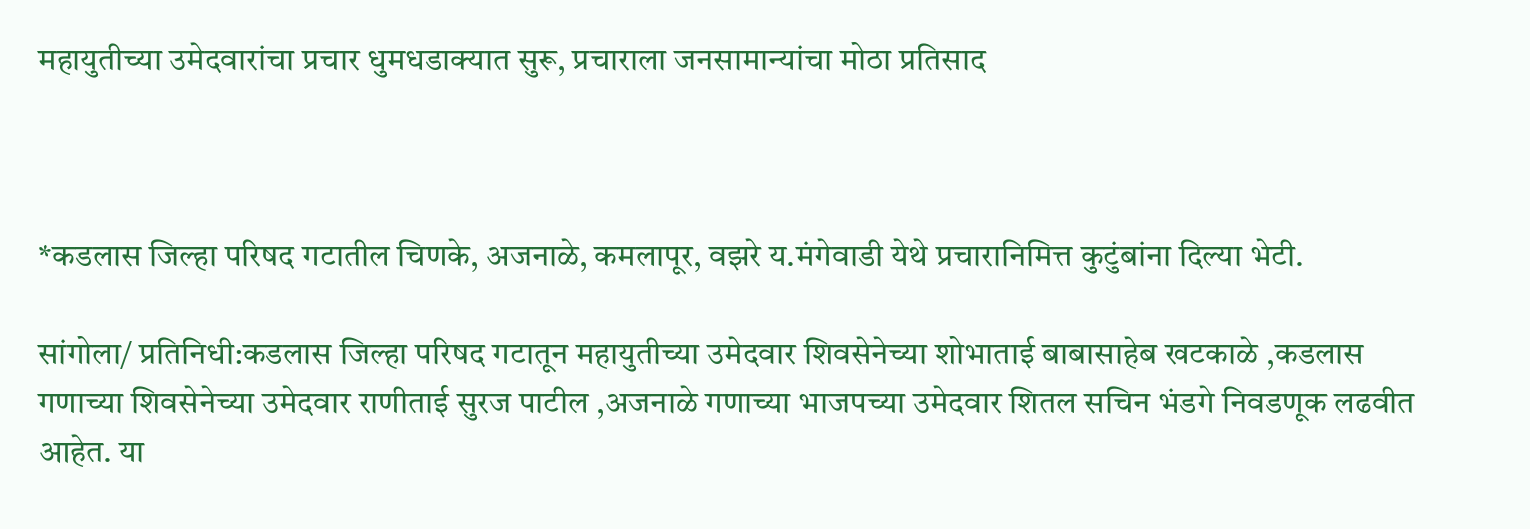महायुतीच्या उमेदवारांचा प्रचार धुमधडाक्यात सुरू, प्रचाराला जनसामान्यांचा मोठा प्रतिसाद



*कडलास जिल्हा परिषद गटातील चिणके, अजनाळे, कमलापूर, वझरे य.मंगेवाडी येथे प्रचारानिमित्त कुटुंबांना दिल्या भेटी.

सांगोला/ प्रतिनिधी:कडलास जिल्हा परिषद गटातून महायुतीच्या उमेदवार शिवसेनेच्या शोभाताई बाबासाहेब खटकाळे ,कडलास गणाच्या शिवसेनेच्या उमेदवार राणीताई सुरज पाटील ,अजनाळे गणाच्या भाजपच्या उमेदवार शितल सचिन भंडगे निवडणूक लढवीत आहेत. या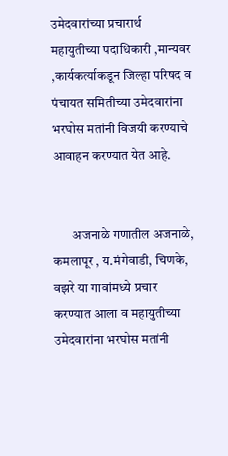उमेदवारांच्या प्रचारार्थ महायुतीच्या पदाधिकारी ,मान्यवर ,कार्यकर्त्याकडून जिल्हा परिषद व पंचायत समितीच्या उमेदवारांना भरघोस मतांनी विजयी करण्याचे आवाहन करण्यात येत आहे.


       अजनाळे गणातील‌ अजनाळे, कमलापूर , य.मंगेवाडी, चिणके, वझरे या गावांमध्ये प्रचार करण्यात आला व महायुतीच्या उमेदवारांना भरघोस मतांनी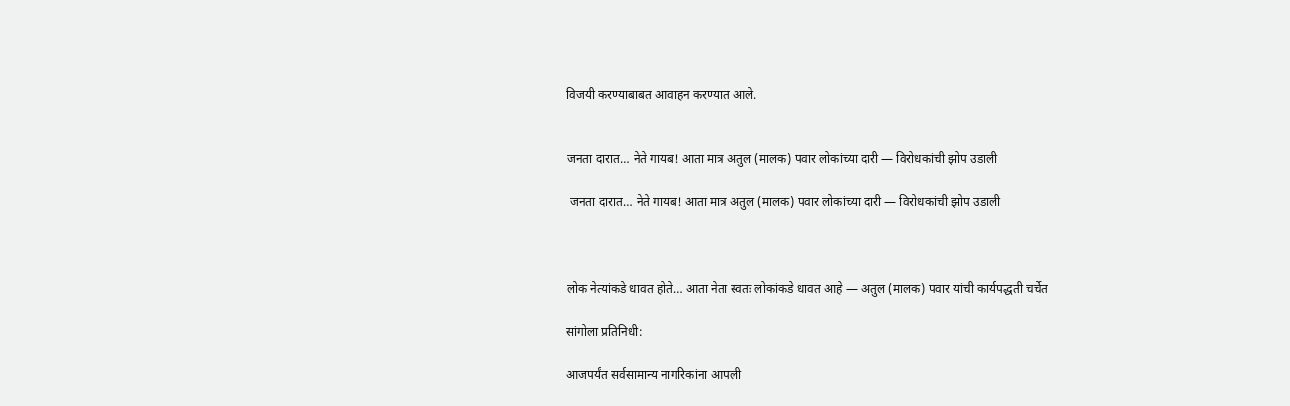विजयी करण्याबाबत आवाहन करण्यात आले.


जनता दारात… नेते गायब! आता मात्र अतुल (मालक) पवार लोकांच्या दारी — विरोधकांची झोप उडाली

 जनता दारात… नेते गायब! आता मात्र अतुल (मालक) पवार लोकांच्या दारी — विरोधकांची झोप उडाली



लोक नेत्यांकडे धावत होते… आता नेता स्वतः लोकांकडे धावत आहे — अतुल (मालक) पवार यांची कार्यपद्धती चर्चेत

सांगोला प्रतिनिधी:

आजपर्यंत सर्वसामान्य नागरिकांना आपली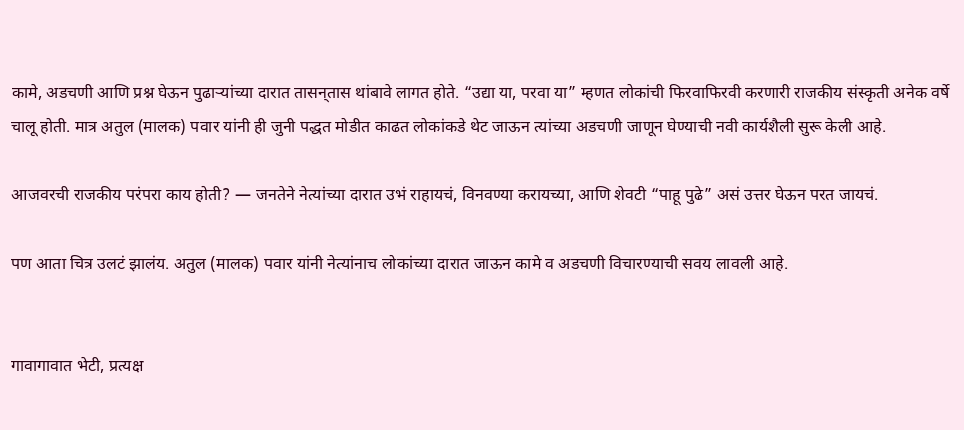कामे, अडचणी आणि प्रश्न घेऊन पुढाऱ्यांच्या दारात तासन्‌तास थांबावे लागत होते. “उद्या या, परवा या” म्हणत लोकांची फिरवाफिरवी करणारी राजकीय संस्कृती अनेक वर्षे चालू होती. मात्र अतुल (मालक) पवार यांनी ही जुनी पद्धत मोडीत काढत लोकांकडे थेट जाऊन त्यांच्या अडचणी जाणून घेण्याची नवी कार्यशैली सुरू केली आहे.

आजवरची राजकीय परंपरा काय होती? — जनतेने नेत्यांच्या दारात उभं राहायचं, विनवण्या करायच्या, आणि शेवटी “पाहू पुढे” असं उत्तर घेऊन परत जायचं.

पण आता चित्र उलटं झालंय. अतुल (मालक) पवार यांनी नेत्यांनाच लोकांच्या दारात जाऊन कामे व अडचणी विचारण्याची सवय लावली आहे.


गावागावात भेटी, प्रत्यक्ष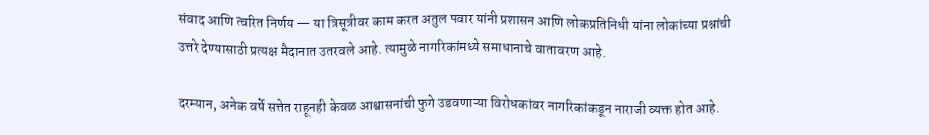संवाद आणि त्वरित निर्णय — या त्रिसूत्रीवर काम करत अतुल पवार यांनी प्रशासन आणि लोकप्रतिनिधी यांना लोकांच्या प्रश्नांची उत्तरे देण्यासाठी प्रत्यक्ष मैदानात उतरवले आहे. त्यामुळे नागरिकांमध्ये समाधानाचे वातावरण आहे.

दरम्यान, अनेक वर्षे सत्तेत राहूनही केवळ आश्वासनांची फुगे उडवणाऱ्या विरोधकांवर नागरिकांकडून नाराजी व्यक्त होत आहे.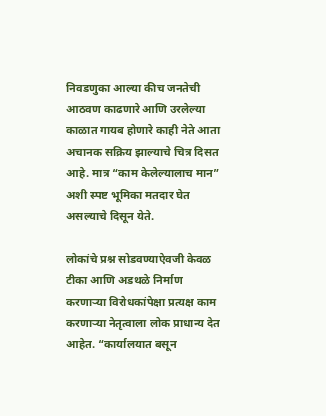निवडणुका आल्या कीच जनतेची आठवण काढणारे आणि उरलेल्या काळात गायब होणारे काही नेते आता अचानक सक्रिय झाल्याचे चित्र दिसत आहे. मात्र “काम केलेल्यालाच मान” अशी स्पष्ट भूमिका मतदार घेत असल्याचे दिसून येते.

लोकांचे प्रश्न सोडवण्याऐवजी केवळ टीका आणि अडथळे निर्माण करणाऱ्या विरोधकांपेक्षा प्रत्यक्ष काम करणाऱ्या नेतृत्वाला लोक प्राधान्य देत आहेत. “कार्यालयात बसून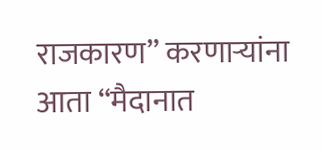राजकारण” करणाऱ्यांना आता “मैदानात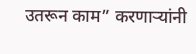उतरून काम” करणाऱ्यांनी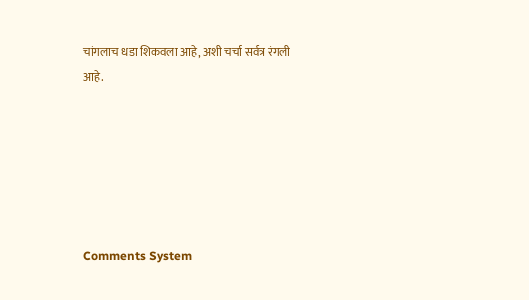चांगलाच धडा शिकवला आहे, अशी चर्चा सर्वत्र रंगली आहे.






Comments System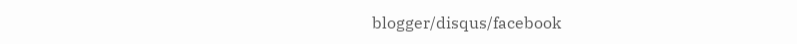blogger/disqus/facebook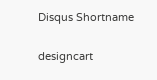Disqus Shortname

designcart